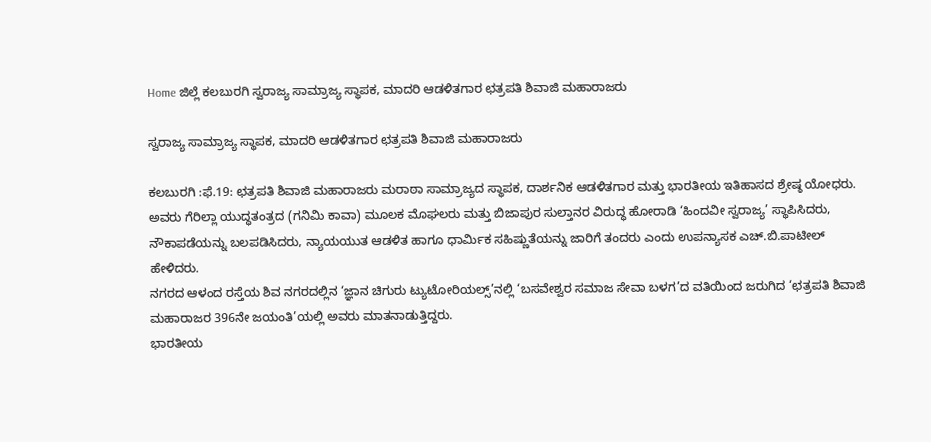Home ಜಿಲ್ಲೆ ಕಲಬುರಗಿ ಸ್ವರಾಜ್ಯ ಸಾಮ್ರಾಜ್ಯ ಸ್ಥಾಪಕ, ಮಾದರಿ ಆಡಳಿತಗಾರ ಛತ್ರಪತಿ ಶಿವಾಜಿ ಮಹಾರಾಜರು

ಸ್ವರಾಜ್ಯ ಸಾಮ್ರಾಜ್ಯ ಸ್ಥಾಪಕ, ಮಾದರಿ ಆಡಳಿತಗಾರ ಛತ್ರಪತಿ ಶಿವಾಜಿ ಮಹಾರಾಜರು

ಕಲಬುರಗಿ :ಫೆ.19: ಛತ್ರಪತಿ ಶಿವಾಜಿ ಮಹಾರಾಜರು ಮರಾಠಾ ಸಾಮ್ರಾಜ್ಯದ ಸ್ಥಾಪಕ, ದಾರ್ಶನಿಕ ಆಡಳಿತಗಾರ ಮತ್ತು ಭಾರತೀಯ ಇತಿಹಾಸದ ಶ್ರೇಷ್ಠ ಯೋಧರು. ಅವರು ಗೆರಿಲ್ಲಾ ಯುದ್ಧತಂತ್ರದ (ಗನಿಮಿ ಕಾವಾ) ಮೂಲಕ ಮೊಘಲರು ಮತ್ತು ಬಿಜಾಪುರ ಸುಲ್ತಾನರ ವಿರುದ್ಧ ಹೋರಾಡಿ ‘ಹಿಂದವೀ ಸ್ವರಾಜ್ಯ’ ಸ್ಥಾಪಿಸಿದರು, ನೌಕಾಪಡೆಯನ್ನು ಬಲಪಡಿಸಿದರು, ನ್ಯಾಯಯುತ ಆಡಳಿತ ಹಾಗೂ ಧಾರ್ಮಿಕ ಸಹಿಷ್ಣುತೆಯನ್ನು ಜಾರಿಗೆ ತಂದರು ಎಂದು ಉಪನ್ಯಾಸಕ ಎಚ್.ಬಿ.ಪಾಟೀಲ್ ಹೇಳಿದರು.
ನಗರದ ಆಳಂದ ರಸ್ತೆಯ ಶಿವ ನಗರದಲ್ಲಿನ ‘ಜ್ಞಾನ ಚಿಗುರು ಟ್ಯುಟೋರಿಯಲ್ಸ್’ನಲ್ಲಿ ‘ಬಸವೇಶ್ವರ ಸಮಾಜ ಸೇವಾ ಬಳಗ’ದ ವತಿಯಿಂದ ಜರುಗಿದ ‘ಛತ್ರಪತಿ ಶಿವಾಜಿ ಮಹಾರಾಜರ 396ನೇ ಜಯಂತಿ’ಯಲ್ಲಿ ಅವರು ಮಾತನಾಡುತ್ತಿದ್ದರು.
ಭಾರತೀಯ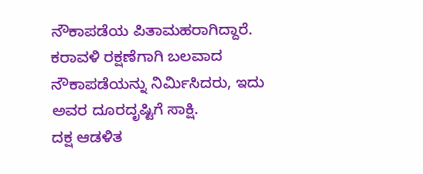ನೌಕಾಪಡೆಯ ಪಿತಾಮಹರಾಗಿದ್ದಾರೆ. ಕರಾವಳಿ ರಕ್ಷಣೆಗಾಗಿ ಬಲವಾದ ನೌಕಾಪಡೆಯನ್ನು ನಿರ್ಮಿಸಿದರು, ಇದು ಅವರ ದೂರದೃಷ್ಟಿಗೆ ಸಾಕ್ಷಿ.
ದಕ್ಷ ಆಡಳಿತ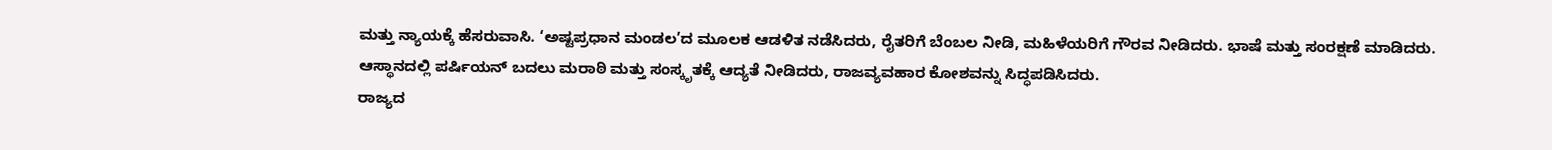ಮತ್ತು ನ್ಯಾಯಕ್ಕೆ ಹೆಸರುವಾಸಿ. ‘ಅಷ್ಟಪ್ರಧಾನ ಮಂಡಲ’ದ ಮೂಲಕ ಆಡಳಿತ ನಡೆಸಿದರು, ರೈತರಿಗೆ ಬೆಂಬಲ ನೀಡಿ, ಮಹಿಳೆಯರಿಗೆ ಗೌರವ ನೀಡಿದರು. ಭಾಷೆ ಮತ್ತು ಸಂರಕ್ಷಣೆ ಮಾಡಿದರು. ಆಸ್ಥಾನದಲ್ಲಿ ಪರ್ಷಿಯನ್ ಬದಲು ಮರಾಠಿ ಮತ್ತು ಸಂಸ್ಕೃತಕ್ಕೆ ಆದ್ಯತೆ ನೀಡಿದರು, ರಾಜವ್ಯವಹಾರ ಕೋಶವನ್ನು ಸಿದ್ಧಪಡಿಸಿದರು.
ರಾಜ್ಯದ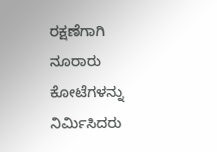ರಕ್ಷಣೆಗಾಗಿ ನೂರಾರು ಕೋಟೆಗಳನ್ನು ನಿರ್ಮಿಸಿದರು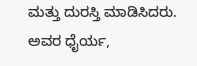ಮತ್ತು ದುರಸ್ತಿ ಮಾಡಿಸಿದರು.
ಅವರ ಧೈರ್ಯ,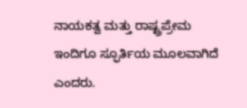ನಾಯಕತ್ವ ಮತ್ತು ರಾಷ್ಟ್ರಪ್ರೇಮ ಇಂದಿಗೂ ಸ್ಫೂರ್ತಿಯ ಮೂಲವಾಗಿದೆ ಎಂದರು.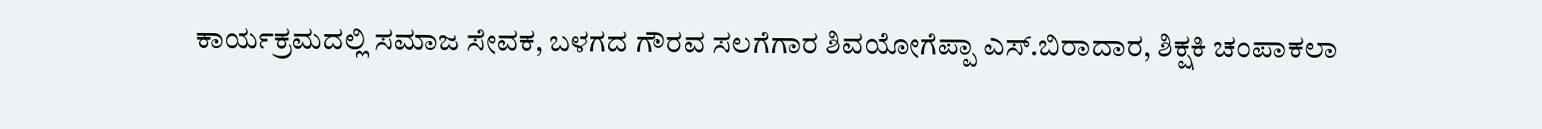ಕಾರ್ಯಕ್ರಮದಲ್ಲಿ ಸಮಾಜ ಸೇವಕ, ಬಳಗದ ಗೌರವ ಸಲಗೆಗಾರ ಶಿವಯೋಗೆಪ್ಪಾ ಎಸ್.ಬಿರಾದಾರ, ಶಿಕ್ಷಕಿ ಚಂಪಾಕಲಾ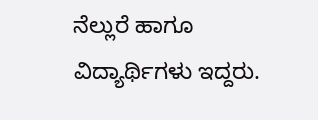ನೆಲ್ಲುರೆ ಹಾಗೂ ವಿದ್ಯಾರ್ಥಿಗಳು ಇದ್ದರು.